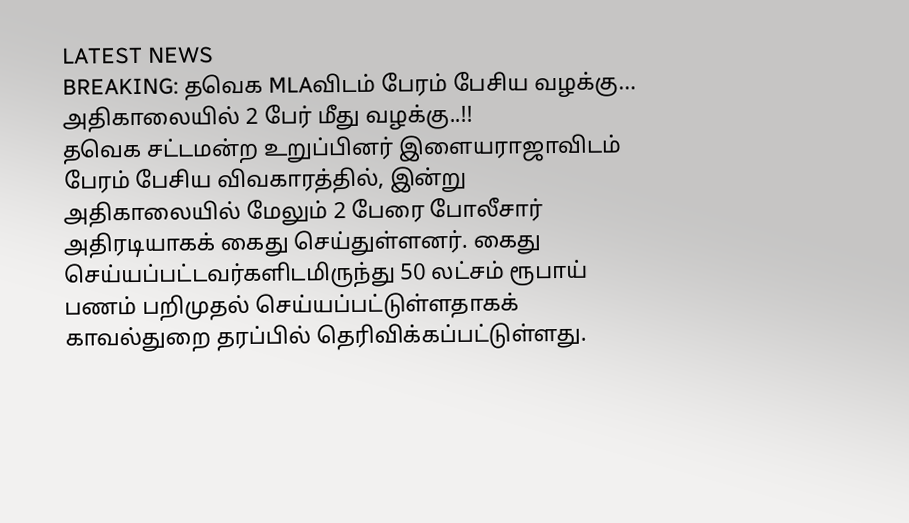LATEST NEWS
BREAKING: தவெக MLAவிடம் பேரம் பேசிய வழக்கு… அதிகாலையில் 2 பேர் மீது வழக்கு..!!
தவெக சட்டமன்ற உறுப்பினர் இளையராஜாவிடம் பேரம் பேசிய விவகாரத்தில், இன்று அதிகாலையில் மேலும் 2 பேரை போலீசார் அதிரடியாகக் கைது செய்துள்ளனர். கைது செய்யப்பட்டவர்களிடமிருந்து 50 லட்சம் ரூபாய் பணம் பறிமுதல் செய்யப்பட்டுள்ளதாகக் காவல்துறை தரப்பில் தெரிவிக்கப்பட்டுள்ளது.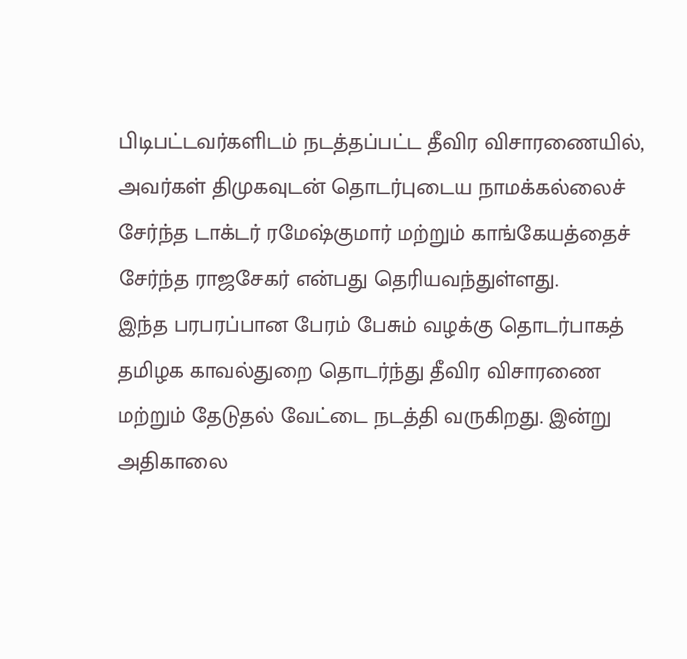பிடிபட்டவர்களிடம் நடத்தப்பட்ட தீவிர விசாரணையில், அவர்கள் திமுகவுடன் தொடர்புடைய நாமக்கல்லைச் சேர்ந்த டாக்டர் ரமேஷ்குமார் மற்றும் காங்கேயத்தைச் சேர்ந்த ராஜசேகர் என்பது தெரியவந்துள்ளது.
இந்த பரபரப்பான பேரம் பேசும் வழக்கு தொடர்பாகத் தமிழக காவல்துறை தொடர்ந்து தீவிர விசாரணை மற்றும் தேடுதல் வேட்டை நடத்தி வருகிறது. இன்று அதிகாலை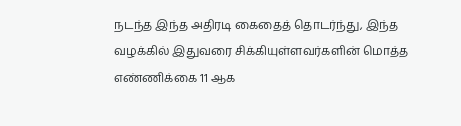நடந்த இந்த அதிரடி கைதைத் தொடர்ந்து, இந்த வழக்கில் இதுவரை சிக்கியுள்ளவர்களின் மொத்த எண்ணிக்கை 11 ஆக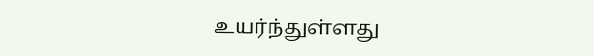உயர்ந்துள்ளது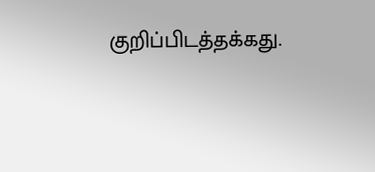குறிப்பிடத்தக்கது.